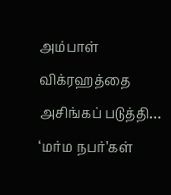அம்பாள் விக்ரஹத்தை அசிங்கப் படுத்தி… ‘மர்ம நபர்’கள்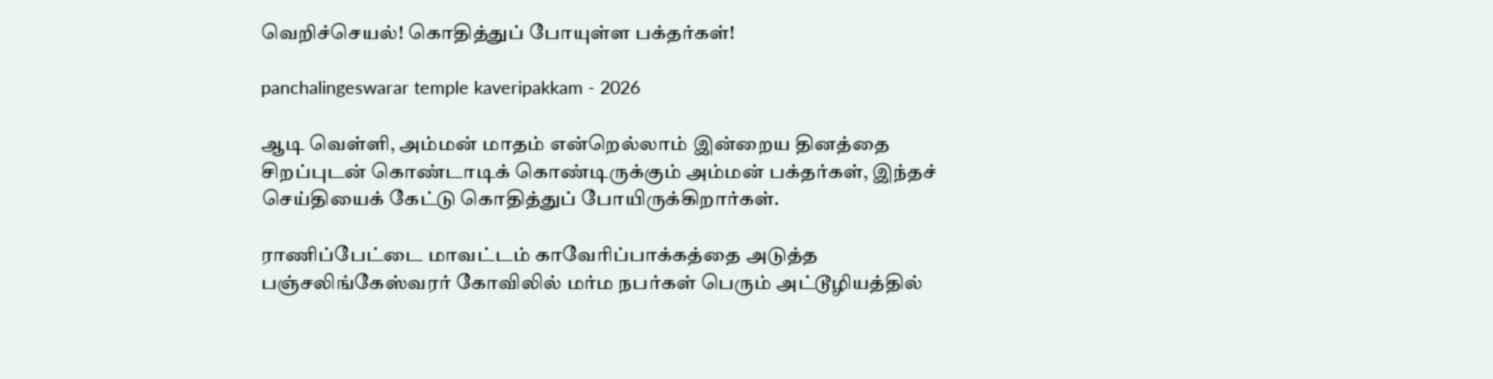வெறிச்செயல்! கொதித்துப் போயுள்ள பக்தர்கள்!

panchalingeswarar temple kaveripakkam - 2026

ஆடி வெள்ளி, அம்மன் மாதம் என்றெல்லாம் இன்றைய தினத்தை சிறப்புடன் கொண்டாடிக் கொண்டிருக்கும் அம்மன் பக்தர்கள், இந்தச் செய்தியைக் கேட்டு கொதித்துப் போயிருக்கிறார்கள்.

ராணிப்பேட்டை மாவட்டம் காவேரிப்பாக்கத்தை அடுத்த பஞ்சலிங்கேஸ்வரர் கோவிலில் மர்ம நபர்கள் பெரும் அட்டூழியத்தில்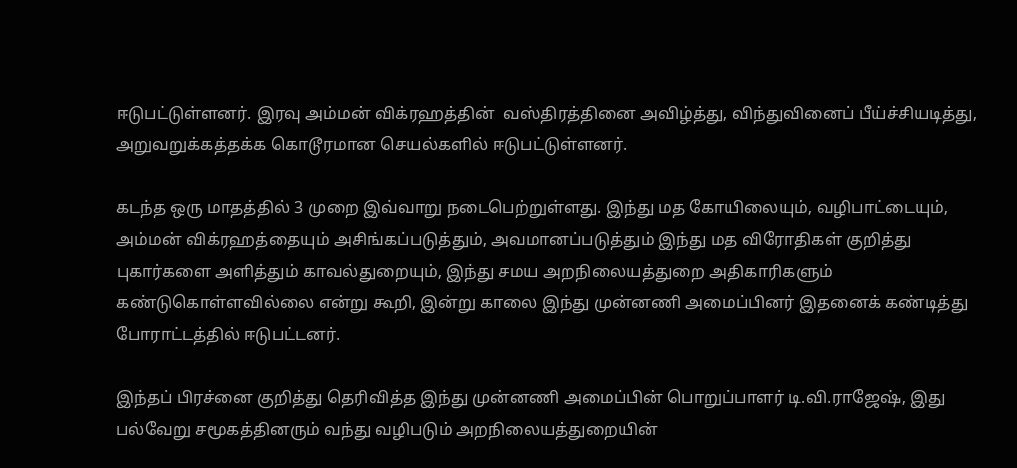ஈடுபட்டுள்ளனர். இரவு அம்மன் விக்ரஹத்தின்  வஸ்திரத்தினை அவிழ்த்து, விந்துவினைப் பீய்ச்சியடித்து, அறுவறுக்கத்தக்க கொடூரமான செயல்களில் ஈடுபட்டுள்ளனர்.

கடந்த ஒரு மாதத்தில் 3 முறை இவ்வாறு நடைபெற்றுள்ளது. இந்து மத கோயிலையும், வழிபாட்டையும், அம்மன் விக்ரஹத்தையும் அசிங்கப்படுத்தும், அவமானப்படுத்தும் இந்து மத விரோதிகள் குறித்து புகார்களை அளித்தும் காவல்துறையும், இந்து சமய அறநிலையத்துறை அதிகாரிகளும் கண்டுகொள்ளவில்லை என்று கூறி, இன்று காலை இந்து முன்னணி அமைப்பினர் இதனைக் கண்டித்து  போராட்டத்தில் ஈடுபட்டனர்.

இந்தப் பிரச்னை குறித்து தெரிவித்த இந்து முன்னணி அமைப்பின் பொறுப்பாளர் டி.வி.ராஜேஷ், இது பல்வேறு சமூகத்தினரும் வந்து வழிபடும் அறநிலையத்துறையின்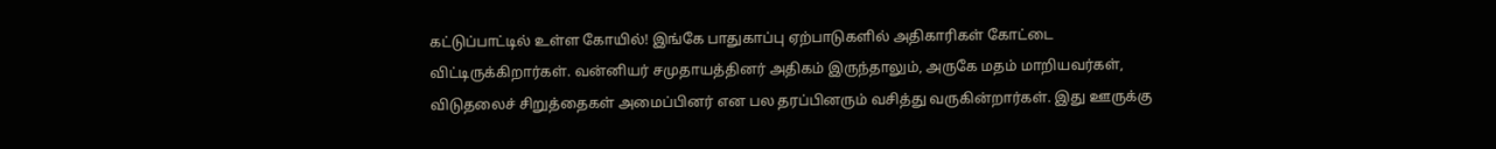கட்டுப்பாட்டில் உள்ள கோயில்! இங்கே பாதுகாப்பு ஏற்பாடுகளில் அதிகாரிகள் கோட்டை விட்டிருக்கிறார்கள். வன்னியர் சமுதாயத்தினர் அதிகம் இருந்தாலும், அருகே மதம் மாறியவர்கள், விடுதலைச் சிறுத்தைகள் அமைப்பினர் என பல தரப்பினரும் வசித்து வருகின்றார்கள். இது ஊருக்கு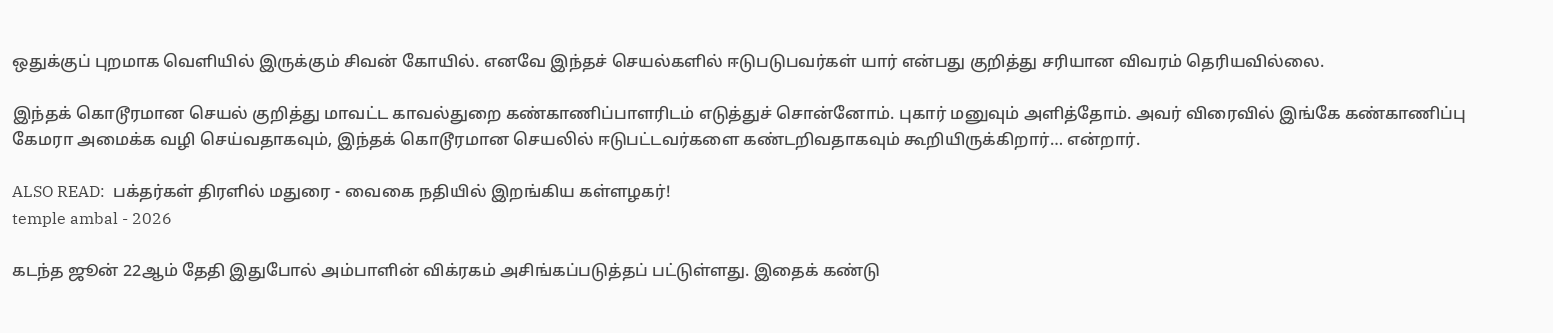ஒதுக்குப் புறமாக வெளியில் இருக்கும் சிவன் கோயில். எனவே இந்தச் செயல்களில் ஈடுபடுபவர்கள் யார் என்பது குறித்து சரியான விவரம் தெரியவில்லை.

இந்தக் கொடூரமான செயல் குறித்து மாவட்ட காவல்துறை கண்காணிப்பாளரிடம் எடுத்துச் சொன்னோம். புகார் மனுவும் அளித்தோம். அவர் விரைவில் இங்கே கண்காணிப்பு கேமரா அமைக்க வழி செய்வதாகவும், இந்தக் கொடூரமான செயலில் ஈடுபட்டவர்களை கண்டறிவதாகவும் கூறியிருக்கிறார்… என்றார்.

ALSO READ:  பக்தர்கள் திரளில் மதுரை - வைகை நதியில் இறங்கிய கள்ளழகர்!
temple ambal - 2026

கடந்த ஜூன் 22ஆம் தேதி இதுபோல் அம்பாளின் விக்ரகம் அசிங்கப்படுத்தப் பட்டுள்ளது. இதைக் கண்டு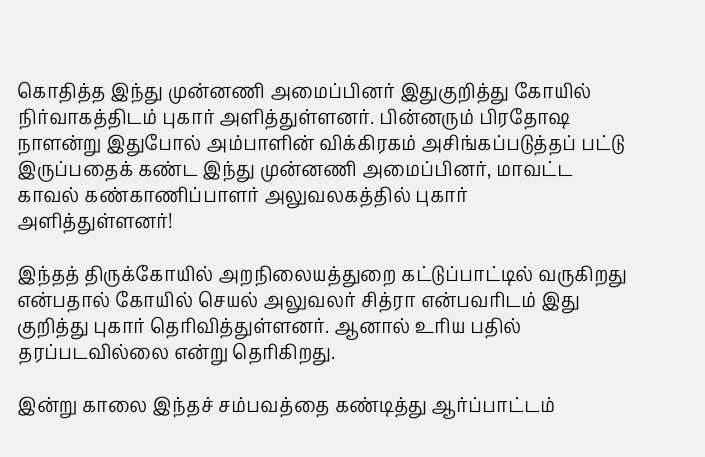கொதித்த இந்து முன்னணி அமைப்பினர் இதுகுறித்து கோயில் நிர்வாகத்திடம் புகார் அளித்துள்ளனர். பின்னரும் பிரதோஷ நாளன்று இதுபோல் அம்பாளின் விக்கிரகம் அசிங்கப்படுத்தப் பட்டு இருப்பதைக் கண்ட இந்து முன்னணி அமைப்பினர், மாவட்ட காவல் கண்காணிப்பாளர் அலுவலகத்தில் புகார் அளித்துள்ளனர்!

இந்தத் திருக்கோயில் அறநிலையத்துறை கட்டுப்பாட்டில் வருகிறது என்பதால் கோயில் செயல் அலுவலர் சித்ரா என்பவரிடம் இது குறித்து புகார் தெரிவித்துள்ளனர். ஆனால் உரிய பதில் தரப்படவில்லை என்று தெரிகிறது.

இன்று காலை இந்தச் சம்பவத்தை கண்டித்து ஆர்ப்பாட்டம்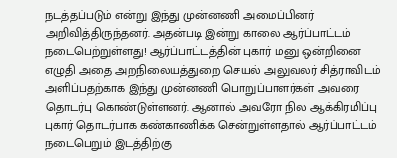நடத்தப்படும் என்று இந்து முன்னணி அமைப்பினர் அறிவித்திருந்தனர். அதன்படி இன்று காலை ஆர்ப்பாட்டம் நடைபெற்றுள்ளது! ஆர்ப்பாட்டத்தின் புகார் மனு ஒன்றினை எழுதி அதை அறநிலையத்துறை செயல் அலுவலர் சித்ராவிடம் அளிப்பதற்காக இந்து முன்னணி பொறுப்பாளர்கள் அவரை தொடர்பு கொண்டுள்ளனர். ஆனால் அவரோ நில ஆக்கிரமிப்பு புகார் தொடர்பாக கண்காணிக்க சென்றுள்ளதால் ஆர்ப்பாட்டம் நடைபெறும் இடத்திற்கு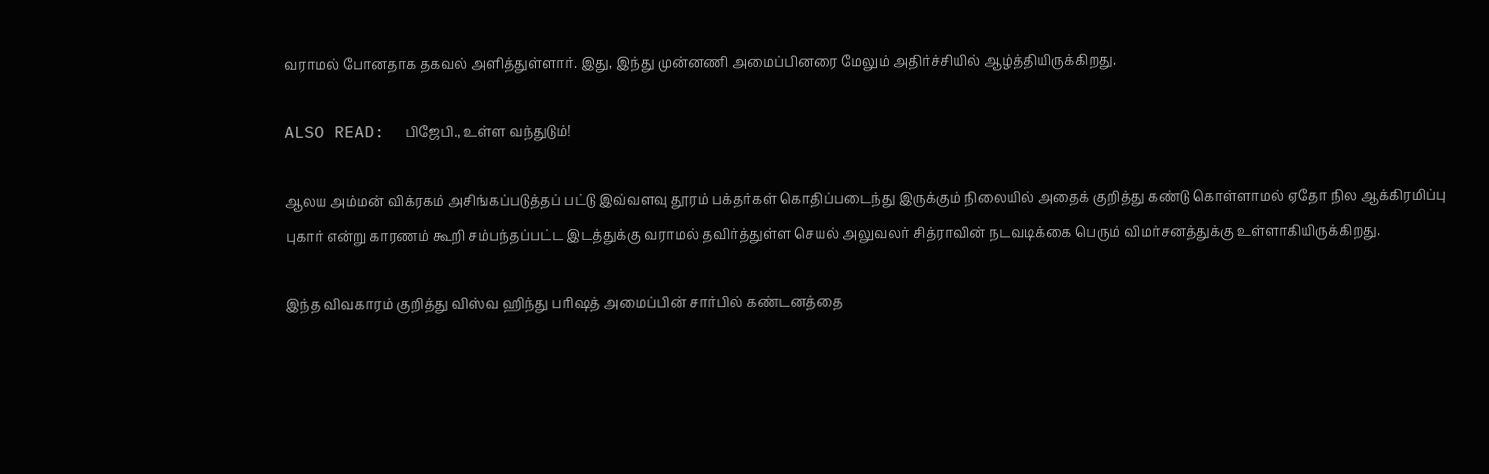வராமல் போனதாக தகவல் அளித்துள்ளார். இது, இந்து முன்னணி அமைப்பினரை மேலும் அதிர்ச்சியில் ஆழ்த்தியிருக்கிறது.

ALSO READ:  பிஜேபி., உள்ள வந்துடும்!

ஆலய அம்மன் விக்ரகம் அசிங்கப்படுத்தப் பட்டு இவ்வளவு தூரம் பக்தர்கள் கொதிப்படைந்து இருக்கும் நிலையில் அதைக் குறித்து கண்டு கொள்ளாமல் ஏதோ நில ஆக்கிரமிப்பு புகார் என்று காரணம் கூறி சம்பந்தப்பட்ட இடத்துக்கு வராமல் தவிர்த்துள்ள செயல் அலுவலர் சித்ராவின் நடவடிக்கை பெரும் விமர்சனத்துக்கு உள்ளாகியிருக்கிறது.

இந்த விவகாரம் குறித்து விஸ்வ ஹிந்து பரிஷத் அமைப்பின் சார்பில் கண்டனத்தை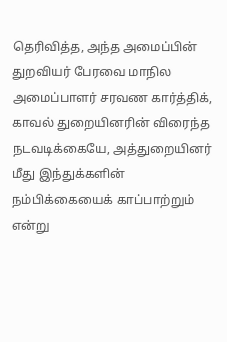தெரிவித்த, அந்த அமைப்பின் துறவியர் பேரவை மாநில அமைப்பாளர் சரவண கார்த்திக், காவல் துறையினரின் விரைந்த நடவடிக்கையே, அத்துறையினர் மீது இந்துக்களின் நம்பிக்கையைக் காப்பாற்றும் என்று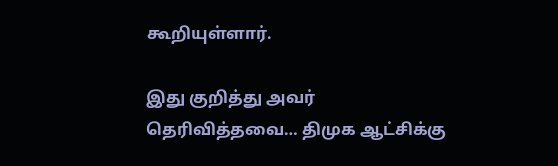கூறியுள்ளார்.

இது குறித்து அவர் தெரிவித்தவை… திமுக ஆட்சிக்கு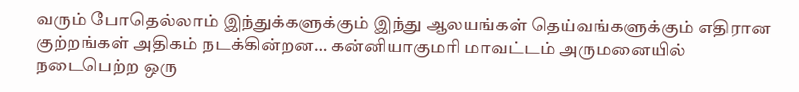வரும் போதெல்லாம் இந்துக்களுக்கும் இந்து ஆலயங்கள் தெய்வங்களுக்கும் எதிரான குற்றங்கள் அதிகம் நடக்கின்றன… கன்னியாகுமரி மாவட்டம் அருமனையில் நடைபெற்ற ஒரு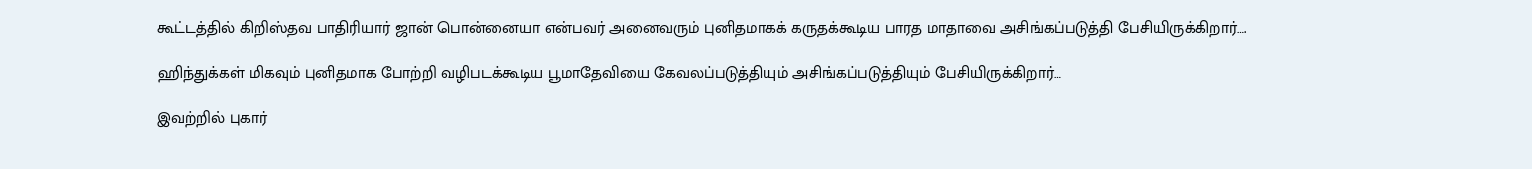கூட்டத்தில் கிறிஸ்தவ பாதிரியார் ஜான் பொன்னையா என்பவர் அனைவரும் புனிதமாகக் கருதக்கூடிய பாரத மாதாவை அசிங்கப்படுத்தி பேசியிருக்கிறார்….

ஹிந்துக்கள் மிகவும் புனிதமாக போற்றி வழிபடக்கூடிய பூமாதேவியை கேவலப்படுத்தியும் அசிங்கப்படுத்தியும் பேசியிருக்கிறார்…

இவற்றில் புகார்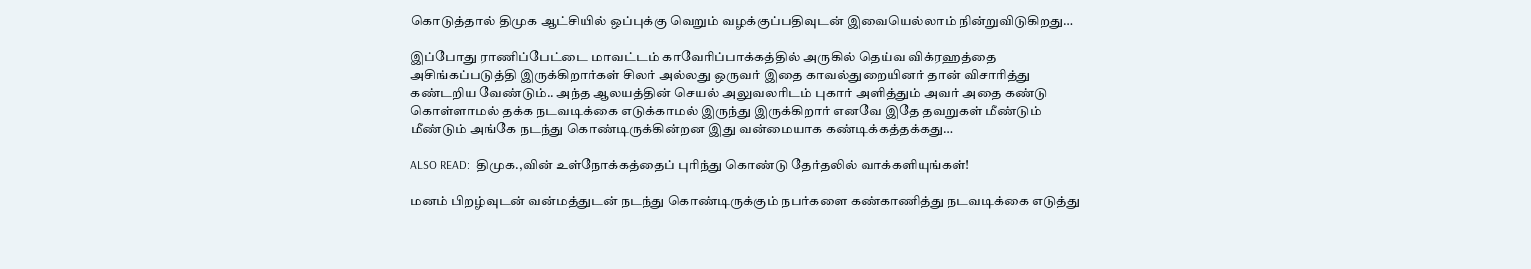கொடுத்தால் திமுக ஆட்சியில் ஒப்புக்கு வெறும் வழக்குப்பதிவுடன் இவையெல்லாம் நின்றுவிடுகிறது…

இப்போது ராணிப்பேட்டை மாவட்டம் காவேரிப்பாக்கத்தில் அருகில் தெய்வ விக்ரஹத்தை அசிங்கப்படுத்தி இருக்கிறார்கள் சிலர் அல்லது ஒருவர் இதை காவல்துறையினர் தான் விசாரித்து கண்டறிய வேண்டும்.. அந்த ஆலயத்தின் செயல் அலுவலரிடம் புகார் அளித்தும் அவர் அதை கண்டு கொள்ளாமல் தக்க நடவடிக்கை எடுக்காமல் இருந்து இருக்கிறார் எனவே இதே தவறுகள் மீண்டும் மீண்டும் அங்கே நடந்து கொண்டிருக்கின்றன இது வன்மையாக கண்டிக்கத்தக்கது…

ALSO READ:  திமுக.,வின் உள்நோக்கத்தைப் புரிந்து கொண்டு தேர்தலில் வாக்களியுங்கள்!

மனம் பிறழ்வுடன் வன்மத்துடன் நடந்து கொண்டிருக்கும் நபர்களை கண்காணித்து நடவடிக்கை எடுத்து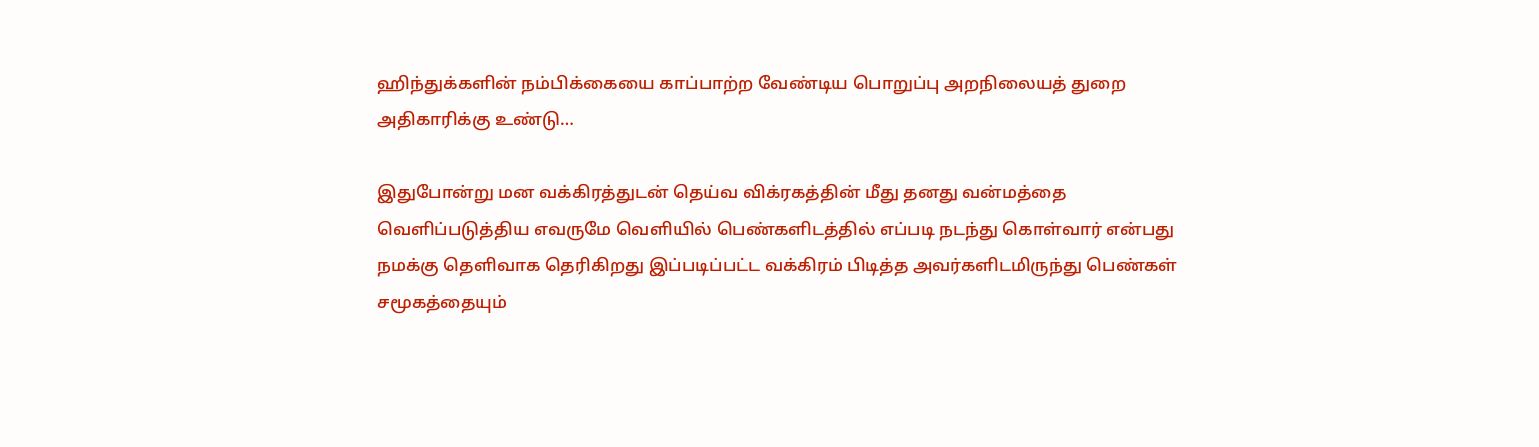ஹிந்துக்களின் நம்பிக்கையை காப்பாற்ற வேண்டிய பொறுப்பு அறநிலையத் துறை அதிகாரிக்கு உண்டு…

இதுபோன்று மன வக்கிரத்துடன் தெய்வ விக்ரகத்தின் மீது தனது வன்மத்தை வெளிப்படுத்திய எவருமே வெளியில் பெண்களிடத்தில் எப்படி நடந்து கொள்வார் என்பது நமக்கு தெளிவாக தெரிகிறது இப்படிப்பட்ட வக்கிரம் பிடித்த அவர்களிடமிருந்து பெண்கள் சமூகத்தையும்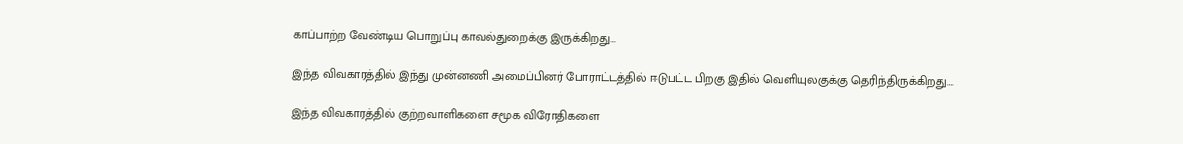காப்பாற்ற வேண்டிய பொறுப்பு காவல்துறைக்கு இருக்கிறது…

இந்த விவகாரத்தில் இந்து முன்னணி அமைப்பினர் போராட்டத்தில் ஈடுபட்ட பிறகு இதில் வெளியுலகுக்கு தெரிந்திருக்கிறது….

இந்த விவகாரத்தில் குற்றவாளிகளை சமூக விரோதிகளை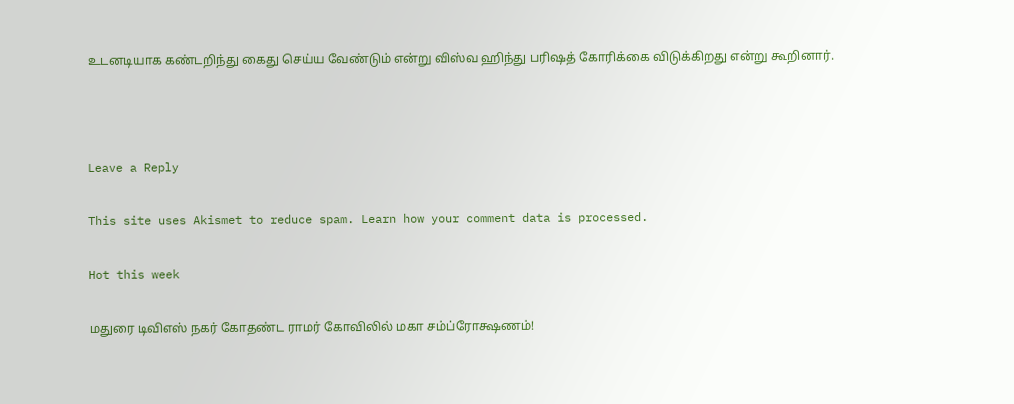உடனடியாக கண்டறிந்து கைது செய்ய வேண்டும் என்று விஸ்வ ஹிந்து பரிஷத் கோரிக்கை விடுக்கிறது என்று கூறினார்.



Leave a Reply

This site uses Akismet to reduce spam. Learn how your comment data is processed.

Hot this week

மதுரை டிவிஎஸ் நகர் கோதண்ட ராமர் கோவிலில் மகா சம்ப்ரோக்ஷணம்!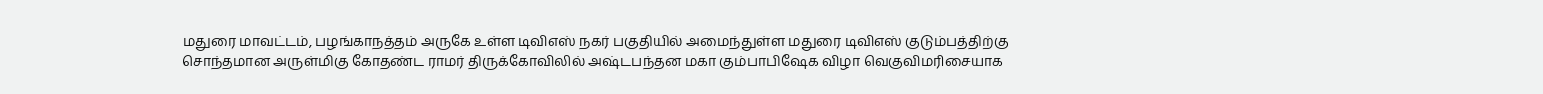மதுரை மாவட்டம், பழங்காநத்தம் அருகே உள்ள டிவிஎஸ் நகர் பகுதியில் அமைந்துள்ள மதுரை டிவிஎஸ் குடும்பத்திற்கு சொந்தமான அருள்மிகு கோதண்ட ராமர் திருக்கோவிலில் அஷ்டபந்தன மகா கும்பாபிஷேக விழா வெகுவிமரிசையாக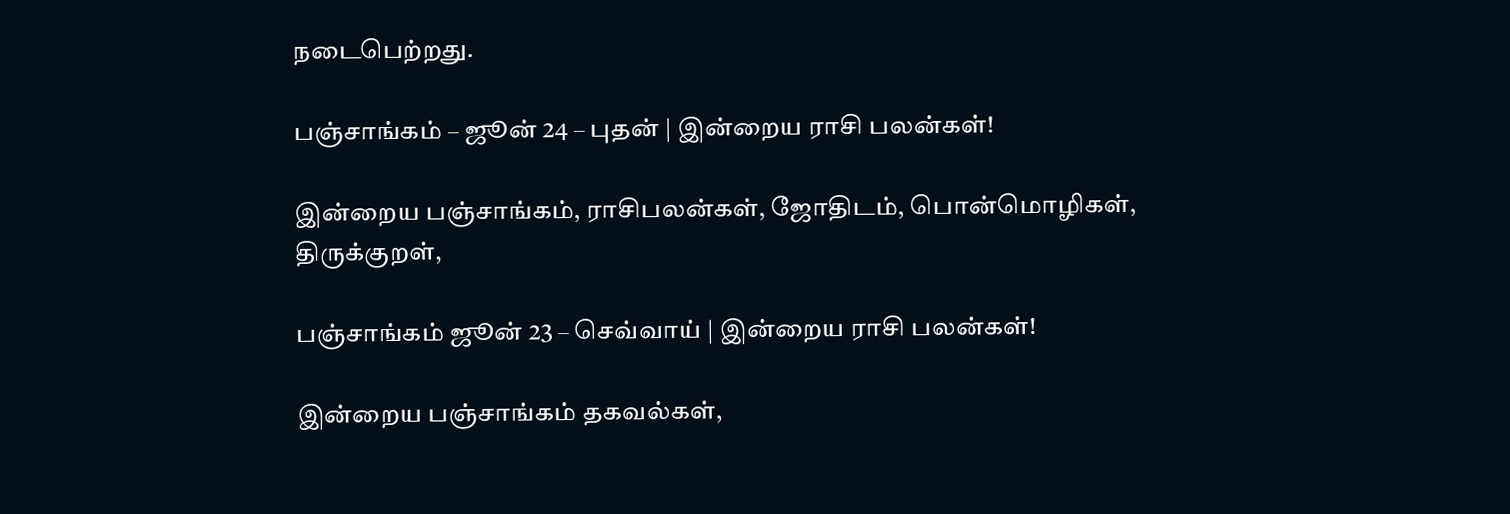நடைபெற்றது.

பஞ்சாங்கம் – ஜூன் 24 – புதன் | இன்றைய ராசி பலன்கள்!

இன்றைய பஞ்சாங்கம், ராசிபலன்கள், ஜோதிடம், பொன்மொழிகள், திருக்குறள்,

பஞ்சாங்கம் ஜூன் 23 – செவ்வாய் | இன்றைய ராசி பலன்கள்!

இன்றைய பஞ்சாங்கம் தகவல்கள்,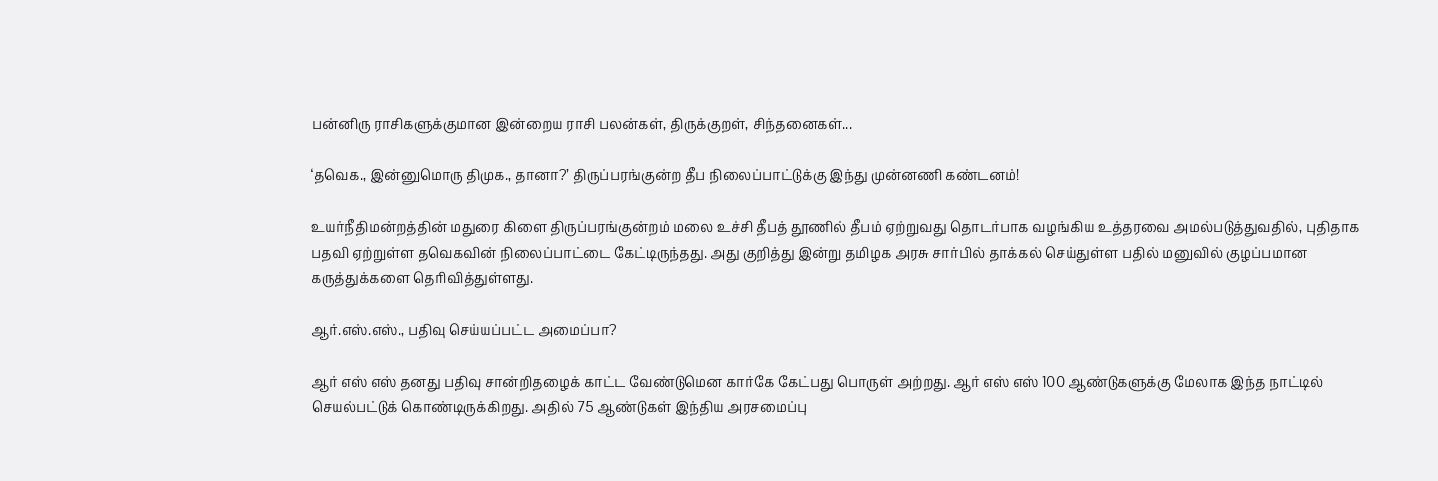பன்னிரு ராசிகளுக்குமான இன்றைய ராசி பலன்கள், திருக்குறள், சிந்தனைகள்...

‘தவெக., இன்னுமொரு திமுக., தானா?’ திருப்பரங்குன்ற தீப நிலைப்பாட்டுக்கு இந்து முன்னணி கண்டனம்!

உயர்நீதிமன்றத்தின் மதுரை கிளை திருப்பரங்குன்றம் மலை உச்சி தீபத் தூணில் தீபம் ஏற்றுவது தொடர்பாக வழங்கிய உத்தரவை அமல்படுத்துவதில், புதிதாக பதவி ஏற்றுள்ள தவெகவின் நிலைப்பாட்டை கேட்டிருந்தது. அது குறித்து இன்று தமிழக அரசு சார்பில் தாக்கல் செய்துள்ள பதில் மனுவில் குழப்பமான கருத்துக்களை தெரிவித்துள்ளது.

ஆர்.எஸ்.எஸ்., பதிவு செய்யப்பட்ட அமைப்பா?

ஆர் எஸ் எஸ் தனது பதிவு சான்றிதழைக் காட்ட வேண்டுமென கார்கே கேட்பது பொருள் அற்றது. ஆர் எஸ் எஸ் 100 ஆண்டுகளுக்கு மேலாக இந்த நாட்டில் செயல்பட்டுக் கொண்டிருக்கிறது. அதில் 75 ஆண்டுகள் இந்திய அரசமைப்பு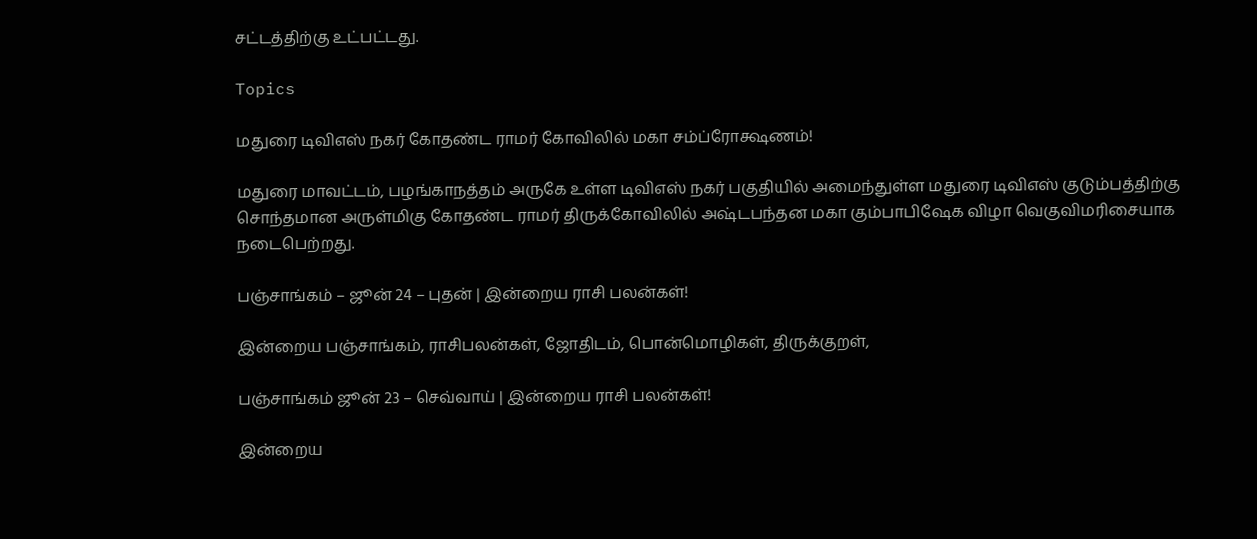சட்டத்திற்கு உட்பட்டது.

Topics

மதுரை டிவிஎஸ் நகர் கோதண்ட ராமர் கோவிலில் மகா சம்ப்ரோக்ஷணம்!

மதுரை மாவட்டம், பழங்காநத்தம் அருகே உள்ள டிவிஎஸ் நகர் பகுதியில் அமைந்துள்ள மதுரை டிவிஎஸ் குடும்பத்திற்கு சொந்தமான அருள்மிகு கோதண்ட ராமர் திருக்கோவிலில் அஷ்டபந்தன மகா கும்பாபிஷேக விழா வெகுவிமரிசையாக நடைபெற்றது.

பஞ்சாங்கம் – ஜூன் 24 – புதன் | இன்றைய ராசி பலன்கள்!

இன்றைய பஞ்சாங்கம், ராசிபலன்கள், ஜோதிடம், பொன்மொழிகள், திருக்குறள்,

பஞ்சாங்கம் ஜூன் 23 – செவ்வாய் | இன்றைய ராசி பலன்கள்!

இன்றைய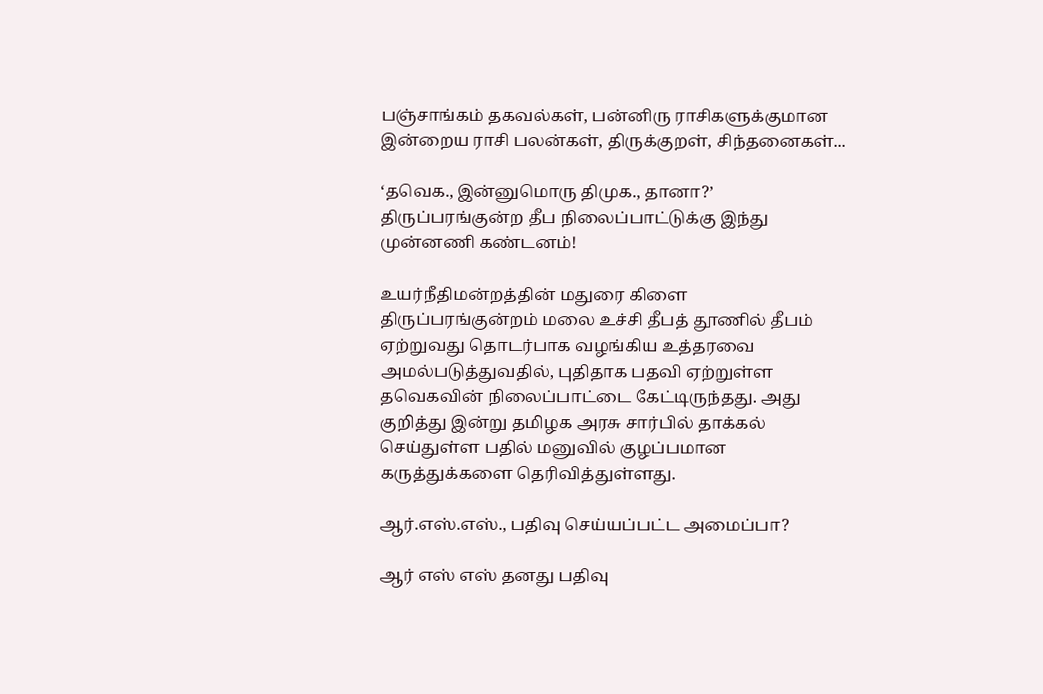பஞ்சாங்கம் தகவல்கள், பன்னிரு ராசிகளுக்குமான இன்றைய ராசி பலன்கள், திருக்குறள், சிந்தனைகள்...

‘தவெக., இன்னுமொரு திமுக., தானா?’ திருப்பரங்குன்ற தீப நிலைப்பாட்டுக்கு இந்து முன்னணி கண்டனம்!

உயர்நீதிமன்றத்தின் மதுரை கிளை திருப்பரங்குன்றம் மலை உச்சி தீபத் தூணில் தீபம் ஏற்றுவது தொடர்பாக வழங்கிய உத்தரவை அமல்படுத்துவதில், புதிதாக பதவி ஏற்றுள்ள தவெகவின் நிலைப்பாட்டை கேட்டிருந்தது. அது குறித்து இன்று தமிழக அரசு சார்பில் தாக்கல் செய்துள்ள பதில் மனுவில் குழப்பமான கருத்துக்களை தெரிவித்துள்ளது.

ஆர்.எஸ்.எஸ்., பதிவு செய்யப்பட்ட அமைப்பா?

ஆர் எஸ் எஸ் தனது பதிவு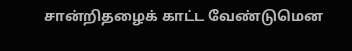சான்றிதழைக் காட்ட வேண்டுமென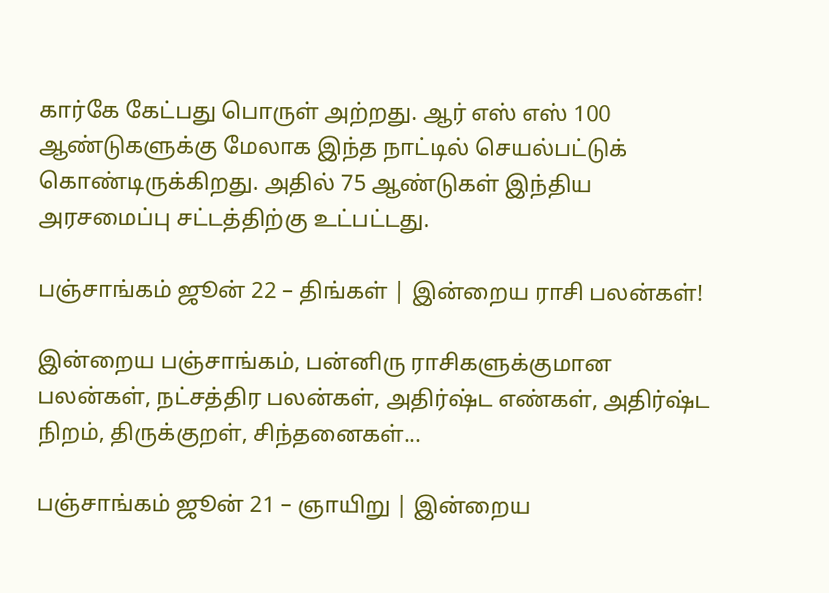கார்கே கேட்பது பொருள் அற்றது. ஆர் எஸ் எஸ் 100 ஆண்டுகளுக்கு மேலாக இந்த நாட்டில் செயல்பட்டுக் கொண்டிருக்கிறது. அதில் 75 ஆண்டுகள் இந்திய அரசமைப்பு சட்டத்திற்கு உட்பட்டது.

பஞ்சாங்கம் ஜூன் 22 – திங்கள் | இன்றைய ராசி பலன்கள்!

இன்றைய பஞ்சாங்கம், பன்னிரு ராசிகளுக்குமான பலன்கள், நட்சத்திர பலன்கள், அதிர்ஷ்ட எண்கள், அதிர்ஷ்ட நிறம், திருக்குறள், சிந்தனைகள்...

பஞ்சாங்கம் ஜூன் 21 – ஞாயிறு | இன்றைய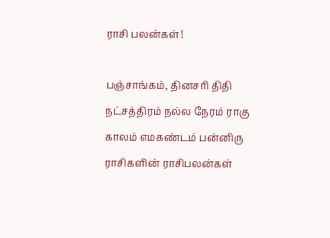ராசி பலன்கள்!

பஞ்சாங்கம், தினசரி திதி நட்சத்திரம் நல்ல நேரம் ராகு காலம் எமகண்டம் பன்னிரு ராசிகளின் ராசிபலன்கள்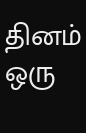தினம் ஒரு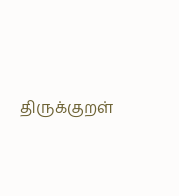திருக்குறள்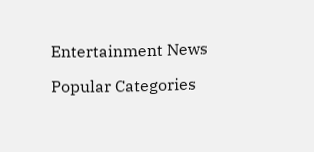Entertainment News

Popular Categories